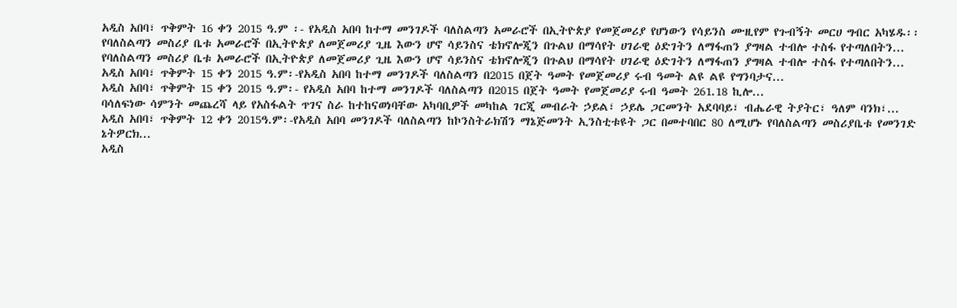አዲስ አበባ፣ ጥቅምት 16 ቀን 2015 ዓ.ም ፡- የአዲስ አበባ ከተማ መንገዶች ባለስልጣን አመራሮች በኢትዮጵያ የመጀመሪያ የሆነውን የሳይንስ ሙዚየም የጉብኝት መርሀ ግብር አካሄዱ፡፡
የባለስልጣን መስሪያ ቤቱ አመራሮች በኢትዮጵያ ለመጀመሪያ ጊዜ እውን ሆኖ ሳይንስና ቴክኖሎጂን በጉልህ በማሳየት ሀገራዊ ዕድገትን ለማፋጠን ያግዛል ተብሎ ተስፋ የተጣለበትን...
የባለስልጣን መስሪያ ቤቱ አመራሮች በኢትዮጵያ ለመጀመሪያ ጊዜ እውን ሆኖ ሳይንስና ቴክኖሎጂን በጉልህ በማሳየት ሀገራዊ ዕድገትን ለማፋጠን ያግዛል ተብሎ ተስፋ የተጣለበትን...
አዲስ አበባ፣ ጥቅምት 15 ቀን 2015 ዓ.ም፡-የአዲስ አበባ ከተማ መንገዶች ባለስልጣን በ2015 በጀት ዓመት የመጀመሪያ ሩብ ዓመት ልዩ ልዩ የግንባታና...
አዲስ አበባ፣ ጥቅምት 15 ቀን 2015 ዓ.ም፡- የአዲስ አበባ ከተማ መንገዶች ባለስልጣን በ2015 በጀት ዓመት የመጀመሪያ ሩብ ዓመት 261.18 ኪሎ...
ባሳለፍነው ሳምንት መጨረሻ ላይ የአስፋልት ጥገና ስራ ከተከናወነባቸው አካባቢዎች መካከል ገርጂ መብራት ኃይል፣ ኃይሌ ጋርመንት አደባባይ፣ ብሔራዊ ትያትር፣ ዓለም ባንክ፣...
አዲስ አበባ፣ ጥቅምት 12 ቀን 2015ዓ.ም፡-የአዲስ አበባ መንገዶች ባለስልጣን ከኮንስትራክሽን ማኔጅመንት ኢንስቲቱዩት ጋር በመተባበር 80 ለሚሆኑ የባለስልጣን መስሪያቤቱ የመንገድ ኔትዎርክ...
አዲስ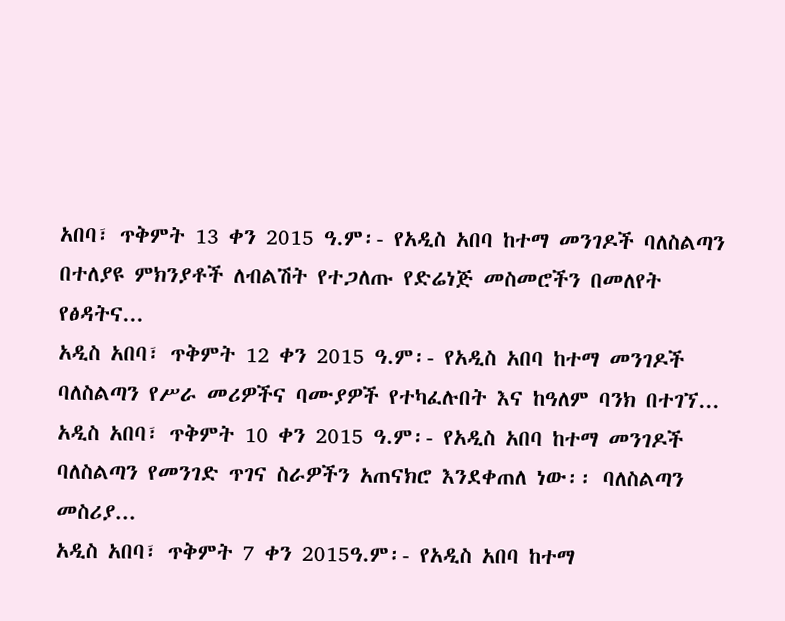አበባ፣ ጥቅምት 13 ቀን 2015 ዓ.ም፡- የአዲስ አበባ ከተማ መንገዶች ባለስልጣን በተለያዩ ምክንያቶች ለብልሽት የተጋለጡ የድሬነጅ መስመሮችን በመለየት የፅዳትና...
አዲስ አበባ፣ ጥቅምት 12 ቀን 2015 ዓ.ም፡- የአዲስ አበባ ከተማ መንገዶች ባለስልጣን የሥራ መሪዎችና ባሙያዎች የተካፈሉበት እና ከዓለም ባንክ በተገኘ...
አዲስ አበባ፣ ጥቅምት 10 ቀን 2015 ዓ.ም፡- የአዲስ አበባ ከተማ መንገዶች ባለስልጣን የመንገድ ጥገና ስራዎችን አጠናክሮ እንደቀጠለ ነው፡፡ ባለስልጣን መስሪያ...
አዲስ አበባ፣ ጥቅምት 7 ቀን 2015ዓ.ም፡- የአዲስ አበባ ከተማ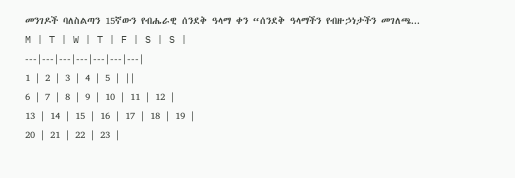መንገዶች ባለስልጣን 15ኛውን የብሔራዊ ሰንደቅ ዓላማ ቀን “ሰንደቅ ዓላማችን የብዙኃነታችን መገለጫ...
M | T | W | T | F | S | S |
---|---|---|---|---|---|---|
1 | 2 | 3 | 4 | 5 | ||
6 | 7 | 8 | 9 | 10 | 11 | 12 |
13 | 14 | 15 | 16 | 17 | 18 | 19 |
20 | 21 | 22 | 23 |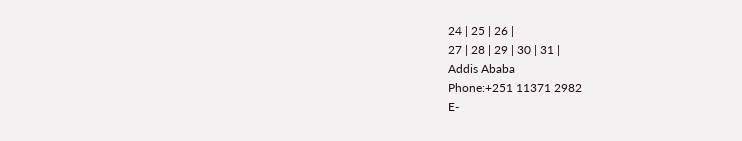24 | 25 | 26 |
27 | 28 | 29 | 30 | 31 |
Addis Ababa
Phone:+251 11371 2982
E-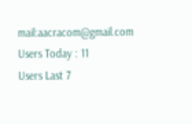mail:aacracom@gmail.com
Users Today : 11
Users Last 7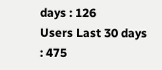days : 126
Users Last 30 days : 475